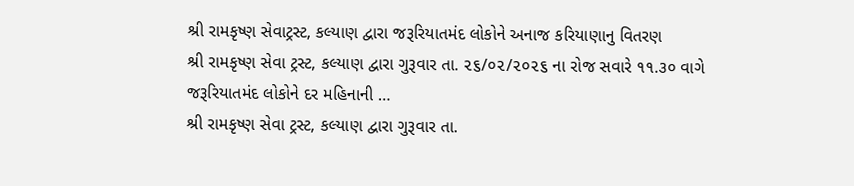શ્રી રામકૃષ્ણ સેવાટ્રસ્ટ, કલ્યાણ દ્વારા જરૂરિયાતમંદ લોકોને અનાજ કરિયાણાનુ વિતરણ
શ્રી રામકૃષ્ણ સેવા ટ્રસ્ટ, કલ્યાણ દ્વારા ગુરૂવાર તા. ૨૬/૦૨/૨૦૨૬ ના રોજ સવારે ૧૧.૩૦ વાગે જરૂરિયાતમંદ લોકોને દર મહિનાની …
શ્રી રામકૃષ્ણ સેવા ટ્રસ્ટ, કલ્યાણ દ્વારા ગુરૂવાર તા.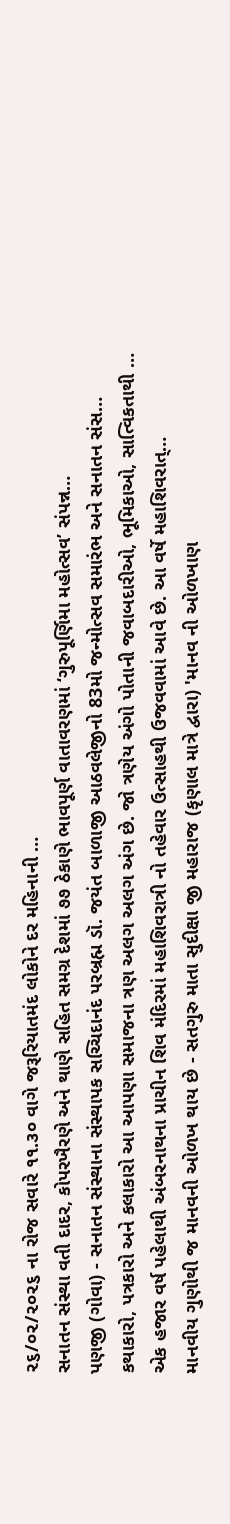૨૬/૦૨/૨૦૨૬ ના રોજ સવારે ૧૧.૩૦ વાગે જરૂરિયાતમંદ લોકોને દર મહિનાની …
સનાતન સંસ્થા વતી દાદર, કોપરખૈરણે અને થાણે સહિત સમગ્ર દેશમાં ૭૭ ઠેકાણે ભાવપૂર્ણ વાતાવરણમાં ‘ગુરુપૂર્ણિમા મહોત્સવ’ સંપન્ન…
પણજી (ગોવા) - સનાતન સંસ્થાના સંસ્થાપક સચ્ચિદાનંદ પરબ્રહ્મ ડૉ. જયંત બાળાજી આઠવલેજીનો 83મો જન્મોત્સવ સમારંભ અને સનાતન સંસ…
કથાકારો, પત્રકારો અને કલાકારો આ આપણા સમાજના ત્રણ અલગ અલગ અંગ છે. જો ત્રણેય અંગો પોતાની જવાબદારીઓ, ભૂમિકાઓ, સાત્વિકતાથી …
એક હજાર વર્ષ પહેલાથી અંબરનાથના પ્રાચીન શિવ મંદિરમાં મહાશિવરાત્રી નો તહેવાર ઉત્સાહથી ઉજવવામાં આવે છે. આ વર્ષે મહાશિવરાત્…
માનવીય ગુણોથી જ માનવની ઓળખ થાય છે - સતગુરુ માતા સુદીક્ષા જી મહારાજ (કૃણાલ માત્રે દ્વારા) 'માનવ ની ઓળખાણ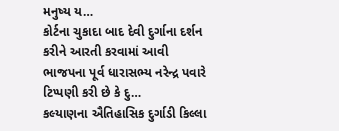મનુષ્ય ય…
કોર્ટના ચુકાદા બાદ દેવી દુર્ગાના દર્શન કરીને આરતી કરવામાં આવી ભાજપના પૂર્વ ધારાસભ્ય નરેન્દ્ર પવારે ટિપ્પણી કરી છે કે દુ…
કલ્યાણના ઐતિહાસિક દુર્ગાડી કિલ્લા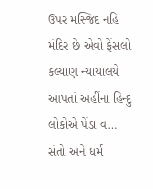ઉપર મસ્જિદ નહિ મંદિર છે એવો ફેંસલો કલ્યાણ ન્યાયાલયે આપતાં અહીંના હિન્દુ લોકોએ પેંડા વ…
સંતો અને ધર્મ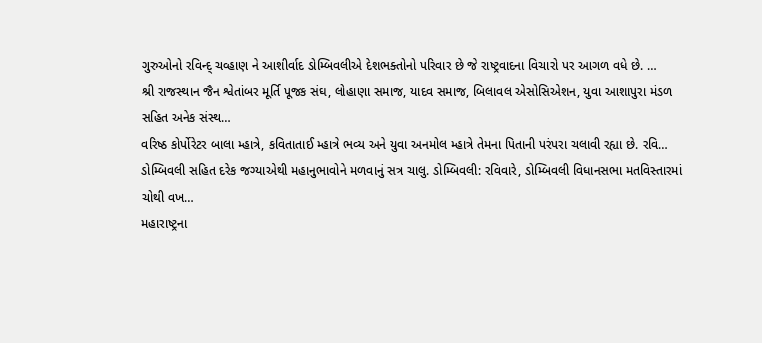ગુરુઓનો રવિન્દ્ ચવ્હાણ ને આશીર્વાદ ડોમ્બિવલીએ દેશભક્તોનો પરિવાર છે જે રાષ્ટ્રવાદના વિચારો પર આગળ વધે છે. …
શ્રી રાજસ્થાન જૈન શ્વેતાંબર મૂર્તિ પૂજક સંઘ, લોહાણા સમાજ, યાદવ સમાજ, બિલાવલ એસોસિએશન, યુવા આશાપુરા મંડળ સહિત અનેક સંસ્થ…
વરિષ્ઠ કોર્પોરેટર બાલા મ્હાત્રે, કવિતાતાઈ મ્હાત્રે ભવ્ય અને યુવા અનમોલ મ્હાત્રે તેમના પિતાની પરંપરા ચલાવી રહ્યા છે. રવિ…
ડોમ્બિવલી સહિત દરેક જગ્યાએથી મહાનુભાવોને મળવાનું સત્ર ચાલુ. ડોમ્બિવલી: રવિવારે, ડોમ્બિવલી વિધાનસભા મતવિસ્તારમાં ચોથી વખ…
મહારાષ્ટ્રના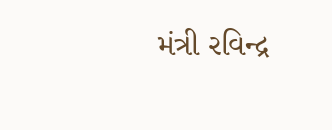મંત્રી રવિન્દ્ર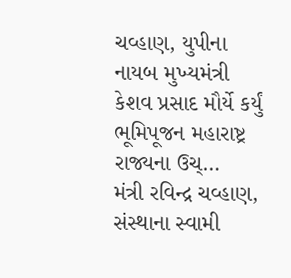ચવ્હાણ, યુપીના નાયબ મુખ્યમંત્રી કેશવ પ્રસાદ મૌર્યે કર્યું ભૂમિપૂજન મહારાષ્ટ્ર રાજ્યના ઉચ્…
મંત્રી રવિન્દ્ર ચવ્હાણ, સંસ્થાના સ્વામી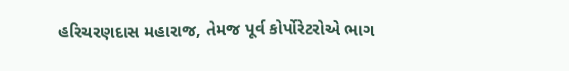હરિચરણદાસ મહારાજ, તેમજ પૂર્વ કોર્પોરેટરોએ ભાગ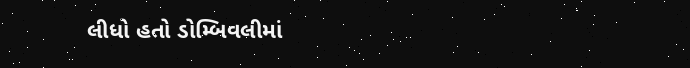લીધો હતો ડોમ્બિવલીમાં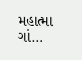મહાત્મા ગાં…